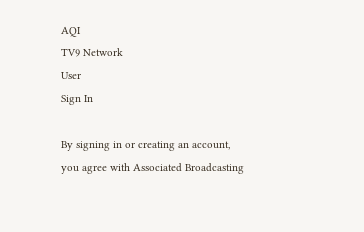AQI
TV9 Network
User
Sign In

By signing in or creating an account, you agree with Associated Broadcasting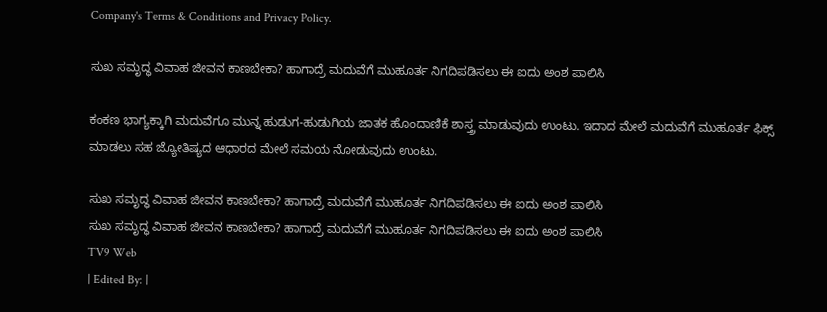Company's Terms & Conditions and Privacy Policy.

ಸುಖ ಸಮೃದ್ಧ ವಿವಾಹ ಜೀವನ ಕಾಣಬೇಕಾ? ಹಾಗಾದ್ರೆ ಮದುವೆಗೆ ಮುಹೂರ್ತ ನಿಗದಿಪಡಿಸಲು ಈ ಐದು ಅಂಶ ಪಾಲಿಸಿ

ಕಂಕಣ ಭಾಗ್ಯಕ್ಕಾಗಿ ಮದುವೆಗೂ ಮುನ್ನ ಹುಡುಗ-ಹುಡುಗಿಯ ಜಾತಕ ಹೊಂದಾಣಿಕೆ ಶಾಸ್ತ್ರ ಮಾಡುವುದು ಉಂಟು. ಇದಾದ ಮೇಲೆ ಮದುವೆಗೆ ಮುಹೂರ್ತ ಫಿಕ್ಸ್ ಮಾಡಲು ಸಹ ಜ್ಯೋತಿಷ್ಯದ ಆಧಾರದ ಮೇಲೆ ಸಮಯ ನೋಡುವುದು ಉಂಟು.

ಸುಖ ಸಮೃದ್ಧ ವಿವಾಹ ಜೀವನ ಕಾಣಬೇಕಾ? ಹಾಗಾದ್ರೆ ಮದುವೆಗೆ ಮುಹೂರ್ತ ನಿಗದಿಪಡಿಸಲು ಈ ಐದು ಅಂಶ ಪಾಲಿಸಿ
ಸುಖ ಸಮೃದ್ಧ ವಿವಾಹ ಜೀವನ ಕಾಣಬೇಕಾ? ಹಾಗಾದ್ರೆ ಮದುವೆಗೆ ಮುಹೂರ್ತ ನಿಗದಿಪಡಿಸಲು ಈ ಐದು ಅಂಶ ಪಾಲಿಸಿ
TV9 Web
| Edited By: |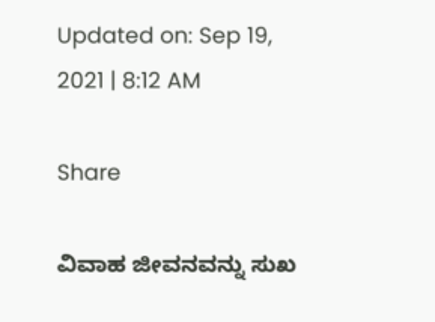Updated on: Sep 19, 2021 | 8:12 AM

Share

ವಿವಾಹ ಜೀವನವನ್ನು ಸುಖ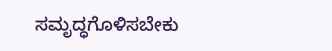ಸಮೃದ್ಧಗೊಳಿಸಬೇಕು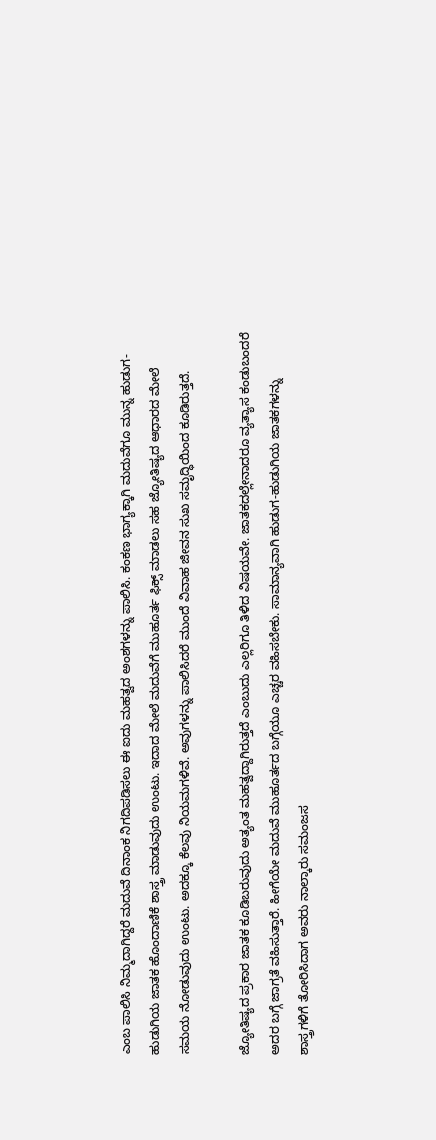ಎಂಬ ಪಾಲಿಸಿ ನಿಮ್ಮದಾಗಿದ್ದರೆ ಮದುವೆ ದಿನಾಂಕ ನಿಗದಿಪಡಿಸಲು ಈ ಐದು ಮಹತ್ವದ ಅಂಶಗಳನ್ನು ಪಾಲಿಸಿ. ಕಂಕಣ ಭಾಗ್ಯಕ್ಕಾಗಿ ಮದುವೆಗೂ ಮುನ್ನ ಹುಡುಗ-ಹುಡುಗಿಯ ಜಾತಕ ಹೊಂದಾಣಿಕೆ ಶಾಸ್ತ್ರ ಮಾಡುವುದು ಉಂಟು. ಇದಾದ ಮೇಲೆ ಮದುವೆಗೆ ಮುಹೂರ್ತ ಫಿಕ್ಸ್ ಮಾಡಲು ಸಹ ಜ್ಯೋತಿಷ್ಯದ ಆಧಾರದ ಮೇಲೆ ಸಮಯ ನೋಡುವುದು ಉಂಟು. ಅದಕ್ಕೂ ಕೆಲವು ನಿಯಮಗಳಿವೆ. ಅವುಗಳನ್ನು ಪಾಲಿಸಿದರೆ ಮುಂದೆ ವಿವಾಹ ಜೀವನ ಸುಖ ಸಮೃದ್ಧಿಯಿಂದ ಕೂಡಿರುತ್ತದೆ.

ಜ್ಯೋತಿಷ್ಯದ ಪ್ರಕಾರ ಜಾತಕ ಕೂಡಿಬರುವುದು ಅತ್ಯಂತ ಮಹತ್ವದ್ದಾಗಿರುತ್ತದೆ ಎಂಬುದು ಎಲ್ಲರಿಗೂ ತಿಳಿದ ವಿಷಯವೇ. ಜಾತಕದಲ್ಲೇನಾದರೂ ವ್ಯತ್ಯಾಸ ಕಂಡುಬಂದರೆ ಅದರ ಬಗ್ಗೆ ಜಾಗ್ರತೆ ವಹಿಸುತ್ತಾರೆ. ಹೀಗೆಯೇ ಮದುವೆ ಮುಹೂರ್ತದ ಬಗ್ಗೆಯೂ ಎಚ್ಚರ ವಹಿಸಬೇಕು. ಸಾಮಾನ್ಯವಾಗಿ ಹುಡುಗ-ಹುಡುಗಿಯ ಜಾತಕಗಳನ್ನು ಶಾಸ್ತ್ರಗಳಿಗೆ ತೋರಿಸಿದಾಗ ಅವರು ನಾಲ್ಕಾರು ಸಮಂಜಸ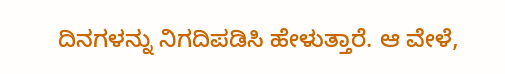ದಿನಗಳನ್ನು ನಿಗದಿಪಡಿಸಿ ಹೇಳುತ್ತಾರೆ. ಆ ವೇಳೆ,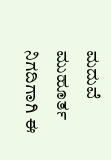ಮದುವೆ ಮುಹೂರ್ತ ನಿಗದಿಗಾಗಿ ಈ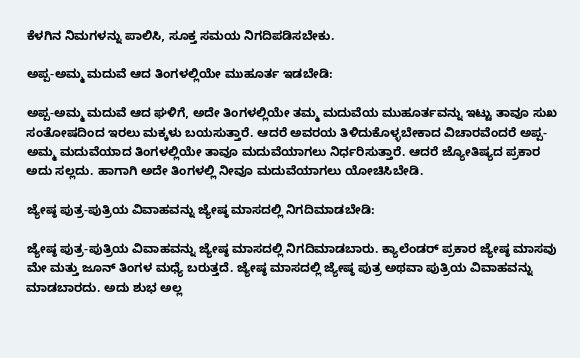ಕೆಳಗಿನ ನಿಮಗಳನ್ನು ಪಾಲಿಸಿ, ಸೂಕ್ತ ಸಮಯ ನಿಗದಿಪಡಿಸಬೇಕು.

ಅಪ್ಪ-ಅಮ್ಮ ಮದುವೆ ಆದ ತಿಂಗಳಲ್ಲಿಯೇ ಮುಹೂರ್ತ ಇಡಬೇಡಿ:

ಅಪ್ಪ-ಅಮ್ಮ ಮದುವೆ ಆದ ಘಳಿಗೆ, ಅದೇ ತಿಂಗಳಲ್ಲಿಯೇ ತಮ್ಮ ಮದುವೆಯ ಮುಹೂರ್ತವನ್ನು ಇಟ್ಟು ತಾವೂ ಸುಖ ಸಂತೋಷದಿಂದ ಇರಲು ಮಕ್ಕಳು ಬಯಸುತ್ತಾರೆ. ಆದರೆ ಅವರಯ ತಿಳಿದುಕೊಳ್ಳಬೇಕಾದ ವಿಚಾರವೆಂದರೆ ಅಪ್ಪ-ಅಮ್ಮ ಮದುವೆಯಾದ ತಿಂಗಳಲ್ಲಿಯೇ ತಾವೂ ಮದುವೆಯಾಗಲು ನಿರ್ಧರಿಸುತ್ತಾರೆ. ಆದರೆ ಜ್ಯೋತಿಷ್ಯದ ಪ್ರಕಾರ ಅದು ಸಲ್ಲದು. ಹಾಗಾಗಿ ಅದೇ ತಿಂಗಳಲ್ಲಿ ನೀವೂ ಮದುವೆಯಾಗಲು ಯೋಚಿಸಿಬೇಡಿ.

ಜ್ಯೇಷ್ಠ ಪುತ್ರ-ಪುತ್ರಿಯ ವಿವಾಹವನ್ನು ಜ್ಯೇಷ್ಠ ಮಾಸದಲ್ಲಿ ನಿಗದಿಮಾಡಬೇಡಿ:

ಜ್ಯೇಷ್ಠ ಪುತ್ರ-ಪುತ್ರಿಯ ವಿವಾಹವನ್ನು ಜ್ಯೇಷ್ಠ ಮಾಸದಲ್ಲಿ ನಿಗದಿಮಾಡಬಾರು. ಕ್ಯಾಲೆಂಡರ್ ಪ್ರಕಾರ ಜ್ಯೇಷ್ಠ ಮಾಸವು ಮೇ ಮತ್ತು ಜೂನ್ ತಿಂಗಳ ಮಧ್ಯೆ ಬರುತ್ತದೆ. ಜ್ಯೇಷ್ಠ ಮಾಸದಲ್ಲಿ ಜ್ಯೇಷ್ಠ ಪುತ್ರ ಅಥವಾ ಪುತ್ರಿಯ ವಿವಾಹವನ್ನು ಮಾಡಬಾರದು. ಅದು ಶುಭ ಅಲ್ಲ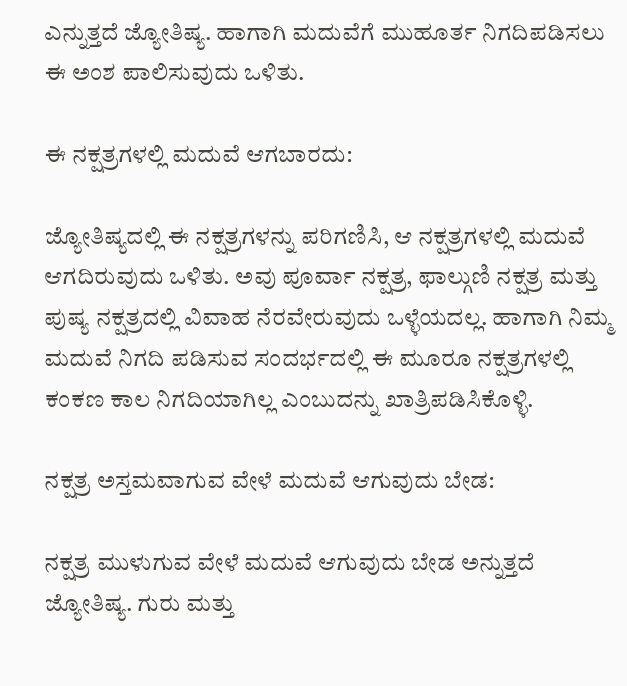ಎನ್ನುತ್ತದೆ ಜ್ಯೋತಿಷ್ಯ. ಹಾಗಾಗಿ ಮದುವೆಗೆ ಮುಹೂರ್ತ ನಿಗದಿಪಡಿಸಲು ಈ ಅಂಶ ಪಾಲಿಸುವುದು ಒಳಿತು.

ಈ ನಕ್ಷತ್ರಗಳಲ್ಲಿ ಮದುವೆ ಆಗಬಾರದು:

ಜ್ಯೋತಿಷ್ಯದಲ್ಲಿ ಈ ನಕ್ಷತ್ರಗಳನ್ನು ಪರಿಗಣಿಸಿ, ಆ ನಕ್ಷತ್ರಗಳಲ್ಲಿ ಮದುವೆ ಆಗದಿರುವುದು ಒಳಿತು. ಅವು ಪೂರ್ವಾ ನಕ್ಷತ್ರ, ಫಾಲ್ಗುಣಿ ನಕ್ಷತ್ರ ಮತ್ತು ಪುಷ್ಯ ನಕ್ಷತ್ರದಲ್ಲಿ ವಿವಾಹ ನೆರವೇರುವುದು ಒಳ್ಳೆಯದಲ್ಲ. ಹಾಗಾಗಿ ನಿಮ್ಮ ಮದುವೆ ನಿಗದಿ ಪಡಿಸುವ ಸಂದರ್ಭದಲ್ಲಿ ಈ ಮೂರೂ ನಕ್ಷತ್ರಗಳಲ್ಲಿ ಕಂಕಣ ಕಾಲ ನಿಗದಿಯಾಗಿಲ್ಲ ಎಂಬುದನ್ನು ಖಾತ್ರಿಪಡಿಸಿಕೊಳ್ಳಿ.

ನಕ್ಷತ್ರ ಅಸ್ತಮವಾಗುವ ವೇಳೆ ಮದುವೆ ಆಗುವುದು ಬೇಡ:

ನಕ್ಷತ್ರ ಮುಳುಗುವ ವೇಳೆ ಮದುವೆ ಆಗುವುದು ಬೇಡ ಅನ್ನುತ್ತದೆ ಜ್ಯೋತಿಷ್ಯ. ಗುರು ಮತ್ತು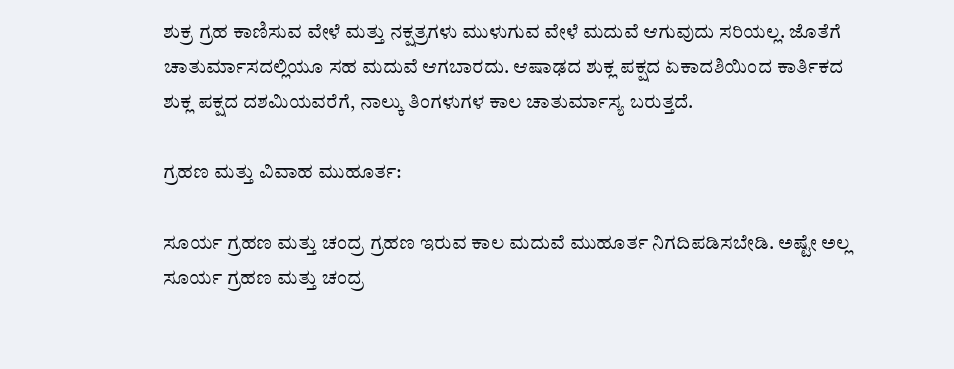ಶುಕ್ರ ಗ್ರಹ ಕಾಣಿಸುವ ವೇಳೆ ಮತ್ತು ನಕ್ಷತ್ರಗಳು ಮುಳುಗುವ ವೇಳೆ ಮದುವೆ ಆಗುವುದು ಸರಿಯಲ್ಲ. ಜೊತೆಗೆ ಚಾತುರ್ಮಾಸದಲ್ಲಿಯೂ ಸಹ ಮದುವೆ ಆಗಬಾರದು. ಆಷಾಢದ ಶುಕ್ಲ ಪಕ್ಷದ ಏಕಾದಶಿಯಿಂದ ಕಾರ್ತಿಕದ ಶುಕ್ಲ ಪಕ್ಷದ ದಶಮಿಯವರೆಗೆ, ನಾಲ್ಕು ತಿಂಗಳುಗಳ ಕಾಲ ಚಾತುರ್ಮಾಸ್ಯ ಬರುತ್ತದೆ.

ಗ್ರಹಣ ಮತ್ತು ವಿವಾಹ ಮುಹೂರ್ತ:

ಸೂರ್ಯ ಗ್ರಹಣ ಮತ್ತು ಚಂದ್ರ ಗ್ರಹಣ ಇರುವ ಕಾಲ ಮದುವೆ ಮುಹೂರ್ತ ನಿಗದಿಪಡಿಸಬೇಡಿ. ಅಷ್ಟೇ ಅಲ್ಲ ಸೂರ್ಯ ಗ್ರಹಣ ಮತ್ತು ಚಂದ್ರ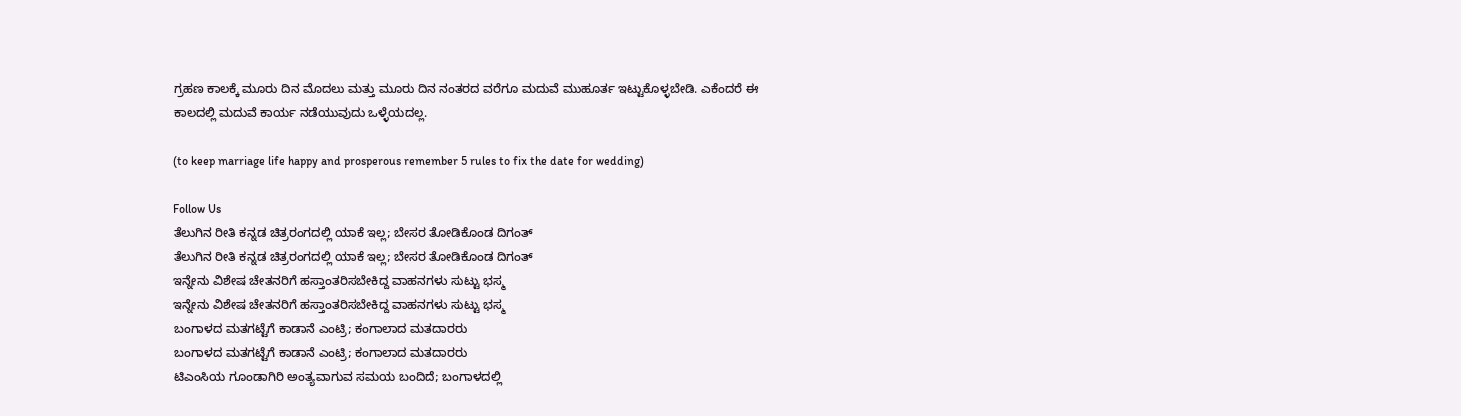ಗ್ರಹಣ ಕಾಲಕ್ಕೆ ಮೂರು ದಿನ ಮೊದಲು ಮತ್ತು ಮೂರು ದಿನ ನಂತರದ ವರೆಗೂ ಮದುವೆ ಮುಹೂರ್ತ ಇಟ್ಟುಕೊಳ್ಳಬೇಡಿ. ಎಕೆಂದರೆ ಈ ಕಾಲದಲ್ಲಿ ಮದುವೆ ಕಾರ್ಯ ನಡೆಯುವುದು ಒಳ್ಳೆಯದಲ್ಲ.

(to keep marriage life happy and prosperous remember 5 rules to fix the date for wedding)

Follow Us
ತೆಲುಗಿನ ರೀತಿ ಕನ್ನಡ ಚಿತ್ರರಂಗದಲ್ಲಿ ಯಾಕೆ ಇಲ್ಲ; ಬೇಸರ ತೋಡಿಕೊಂಡ ದಿಗಂತ್
ತೆಲುಗಿನ ರೀತಿ ಕನ್ನಡ ಚಿತ್ರರಂಗದಲ್ಲಿ ಯಾಕೆ ಇಲ್ಲ; ಬೇಸರ ತೋಡಿಕೊಂಡ ದಿಗಂತ್
ಇನ್ನೇನು ವಿಶೇಷ ಚೇತನರಿಗೆ ಹಸ್ತಾಂತರಿಸಬೇಕಿದ್ದ ವಾಹನಗಳು ಸುಟ್ಟು ಭಸ್ಮ
ಇನ್ನೇನು ವಿಶೇಷ ಚೇತನರಿಗೆ ಹಸ್ತಾಂತರಿಸಬೇಕಿದ್ದ ವಾಹನಗಳು ಸುಟ್ಟು ಭಸ್ಮ
ಬಂಗಾಳದ ಮತಗಟ್ಟೆಗೆ ಕಾಡಾನೆ ಎಂಟ್ರಿ; ಕಂಗಾಲಾದ ಮತದಾರರು
ಬಂಗಾಳದ ಮತಗಟ್ಟೆಗೆ ಕಾಡಾನೆ ಎಂಟ್ರಿ; ಕಂಗಾಲಾದ ಮತದಾರರು
ಟಿಎಂಸಿಯ ಗೂಂಡಾಗಿರಿ ಅಂತ್ಯವಾಗುವ ಸಮಯ ಬಂದಿದೆ; ಬಂಗಾಳದಲ್ಲಿ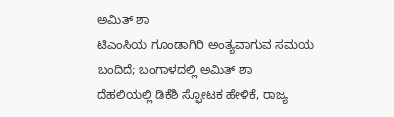ಅಮಿತ್ ಶಾ
ಟಿಎಂಸಿಯ ಗೂಂಡಾಗಿರಿ ಅಂತ್ಯವಾಗುವ ಸಮಯ ಬಂದಿದೆ; ಬಂಗಾಳದಲ್ಲಿ ಅಮಿತ್ ಶಾ
ದೆಹಲಿಯಲ್ಲಿ ಡಿಕೆಶಿ ಸ್ಫೋಟಕ ಹೇಳಿಕೆ, ರಾಜ್ಯ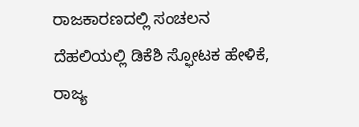ರಾಜಕಾರಣದಲ್ಲಿ ಸಂಚಲನ
ದೆಹಲಿಯಲ್ಲಿ ಡಿಕೆಶಿ ಸ್ಫೋಟಕ ಹೇಳಿಕೆ, ರಾಜ್ಯ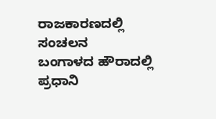ರಾಜಕಾರಣದಲ್ಲಿ ಸಂಚಲನ
ಬಂಗಾಳದ ಹೌರಾದಲ್ಲಿ ಪ್ರಧಾನಿ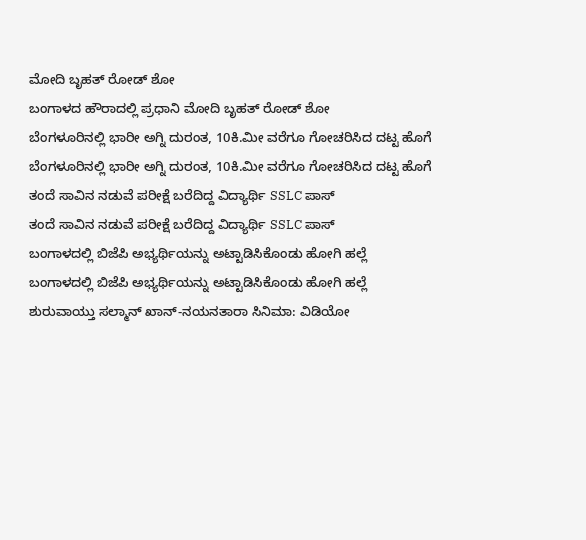ಮೋದಿ ಬೃಹತ್ ರೋಡ್ ಶೋ
ಬಂಗಾಳದ ಹೌರಾದಲ್ಲಿ ಪ್ರಧಾನಿ ಮೋದಿ ಬೃಹತ್ ರೋಡ್ ಶೋ
ಬೆಂಗಳೂರಿನಲ್ಲಿ ಭಾರೀ ಅಗ್ನಿ ದುರಂತ, 10ಕಿ.ಮೀ ವರೆಗೂ ಗೋಚರಿಸಿದ ದಟ್ಟ ಹೊಗೆ
ಬೆಂಗಳೂರಿನಲ್ಲಿ ಭಾರೀ ಅಗ್ನಿ ದುರಂತ, 10ಕಿ.ಮೀ ವರೆಗೂ ಗೋಚರಿಸಿದ ದಟ್ಟ ಹೊಗೆ
ತಂದೆ ಸಾವಿನ ನಡುವೆ ಪರೀಕ್ಷೆ ಬರೆದಿದ್ದ ವಿದ್ಯಾರ್ಥಿ SSLC ಪಾಸ್
ತಂದೆ ಸಾವಿನ ನಡುವೆ ಪರೀಕ್ಷೆ ಬರೆದಿದ್ದ ವಿದ್ಯಾರ್ಥಿ SSLC ಪಾಸ್
ಬಂಗಾಳದಲ್ಲಿ ಬಿಜೆಪಿ ಅಭ್ಯರ್ಥಿಯನ್ನು ಅಟ್ಟಾಡಿಸಿಕೊಂಡು ಹೋಗಿ ಹಲ್ಲೆ
ಬಂಗಾಳದಲ್ಲಿ ಬಿಜೆಪಿ ಅಭ್ಯರ್ಥಿಯನ್ನು ಅಟ್ಟಾಡಿಸಿಕೊಂಡು ಹೋಗಿ ಹಲ್ಲೆ
ಶುರುವಾಯ್ತು ಸಲ್ಮಾನ್ ಖಾನ್-ನಯನತಾರಾ ಸಿನಿಮಾ: ವಿಡಿಯೋ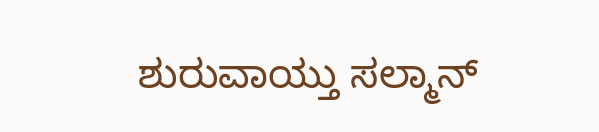ಶುರುವಾಯ್ತು ಸಲ್ಮಾನ್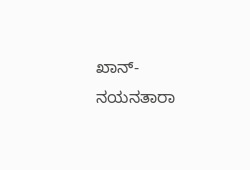ಖಾನ್-ನಯನತಾರಾ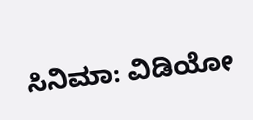ಸಿನಿಮಾ: ವಿಡಿಯೋ